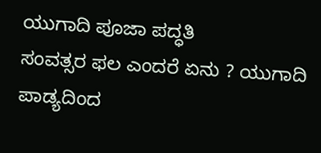ಯುಗಾದಿ ಪೂಜಾ ಪದ್ಧತಿ
ಸಂವತ್ಸರ ಫಲ ಎಂದರೆ ಏನು ? ಯುಗಾದಿ ಪಾಡ್ಯದಿಂದ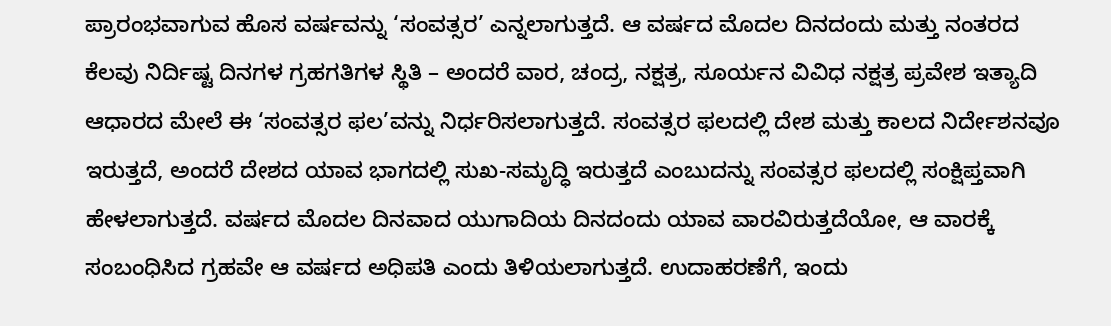ಪ್ರಾರಂಭವಾಗುವ ಹೊಸ ವರ್ಷವನ್ನು ‘ಸಂವತ್ಸರ’ ಎನ್ನಲಾಗುತ್ತದೆ. ಆ ವರ್ಷದ ಮೊದಲ ದಿನದಂದು ಮತ್ತು ನಂತರದ ಕೆಲವು ನಿರ್ದಿಷ್ಟ ದಿನಗಳ ಗ್ರಹಗತಿಗಳ ಸ್ಥಿತಿ – ಅಂದರೆ ವಾರ, ಚಂದ್ರ, ನಕ್ಷತ್ರ, ಸೂರ್ಯನ ವಿವಿಧ ನಕ್ಷತ್ರ ಪ್ರವೇಶ ಇತ್ಯಾದಿ ಆಧಾರದ ಮೇಲೆ ಈ ‘ಸಂವತ್ಸರ ಫಲ’ವನ್ನು ನಿರ್ಧರಿಸಲಾಗುತ್ತದೆ. ಸಂವತ್ಸರ ಫಲದಲ್ಲಿ ದೇಶ ಮತ್ತು ಕಾಲದ ನಿರ್ದೇಶನವೂ ಇರುತ್ತದೆ, ಅಂದರೆ ದೇಶದ ಯಾವ ಭಾಗದಲ್ಲಿ ಸುಖ-ಸಮೃದ್ಧಿ ಇರುತ್ತದೆ ಎಂಬುದನ್ನು ಸಂವತ್ಸರ ಫಲದಲ್ಲಿ ಸಂಕ್ಷಿಪ್ತವಾಗಿ ಹೇಳಲಾಗುತ್ತದೆ. ವರ್ಷದ ಮೊದಲ ದಿನವಾದ ಯುಗಾದಿಯ ದಿನದಂದು ಯಾವ ವಾರವಿರುತ್ತದೆಯೋ, ಆ ವಾರಕ್ಕೆ ಸಂಬಂಧಿಸಿದ ಗ್ರಹವೇ ಆ ವರ್ಷದ ಅಧಿಪತಿ ಎಂದು ತಿಳಿಯಲಾಗುತ್ತದೆ. ಉದಾಹರಣೆಗೆ, ಇಂದು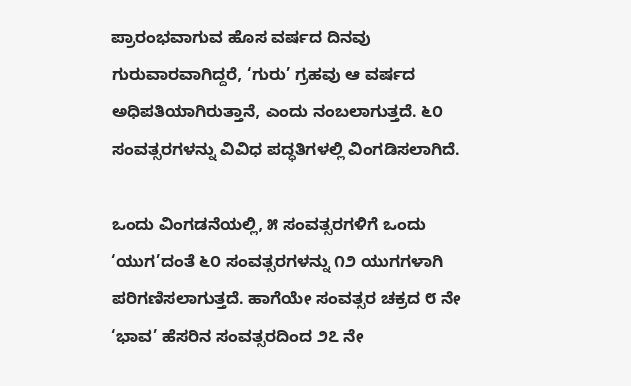ಪ್ರಾರಂಭವಾಗುವ ಹೊಸ ವರ್ಷದ ದಿನವು ಗುರುವಾರವಾಗಿದ್ದರೆ, ‘ಗುರು’ ಗ್ರಹವು ಆ ವರ್ಷದ ಅಧಿಪತಿಯಾಗಿರುತ್ತಾನೆ, ಎಂದು ನಂಬಲಾಗುತ್ತದೆ. ೬೦ ಸಂವತ್ಸರಗಳನ್ನು ವಿವಿಧ ಪದ್ಧತಿಗಳಲ್ಲಿ ವಿಂಗಡಿಸಲಾಗಿದೆ.

ಒಂದು ವಿಂಗಡನೆಯಲ್ಲಿ, ೫ ಸಂವತ್ಸರಗಳಿಗೆ ಒಂದು ‘ಯುಗ’ದಂತೆ ೬೦ ಸಂವತ್ಸರಗಳನ್ನು ೧೨ ಯುಗಗಳಾಗಿ ಪರಿಗಣಿಸಲಾಗುತ್ತದೆ. ಹಾಗೆಯೇ ಸಂವತ್ಸರ ಚಕ್ರದ ೮ ನೇ ‘ಭಾವ’ ಹೆಸರಿನ ಸಂವತ್ಸರದಿಂದ ೨೭ ನೇ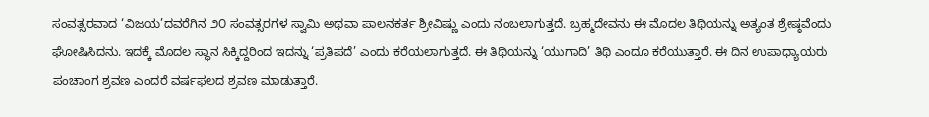ಸಂವತ್ಸರವಾದ ‘ವಿಜಯ’ದವರೆಗಿನ ೨೦ ಸಂವತ್ಸರಗಳ ಸ್ವಾಮಿ ಅಥವಾ ಪಾಲನಕರ್ತ ಶ್ರೀವಿಷ್ಣು ಎಂದು ನಂಬಲಾಗುತ್ತದೆ. ಬ್ರಹ್ಮದೇವನು ಈ ಮೊದಲ ತಿಥಿಯನ್ನು ಅತ್ಯಂತ ಶ್ರೇಷ್ಠವೆಂದು ಘೋಷಿಸಿದನು. ಇದಕ್ಕೆ ಮೊದಲ ಸ್ಥಾನ ಸಿಕ್ಕಿದ್ದರಿಂದ ಇದನ್ನು ‘ಪ್ರತಿಪದೆ’ ಎಂದು ಕರೆಯಲಾಗುತ್ತದೆ. ಈ ತಿಥಿಯನ್ನು ‘ಯುಗಾದಿ’ ತಿಥಿ ಎಂದೂ ಕರೆಯುತ್ತಾರೆ. ಈ ದಿನ ಉಪಾಧ್ಯಾಯರು ಪಂಚಾಂಗ ಶ್ರವಣ ಎಂದರೆ ವರ್ಷಫಲದ ಶ್ರವಣ ಮಾಡುತ್ತಾರೆ.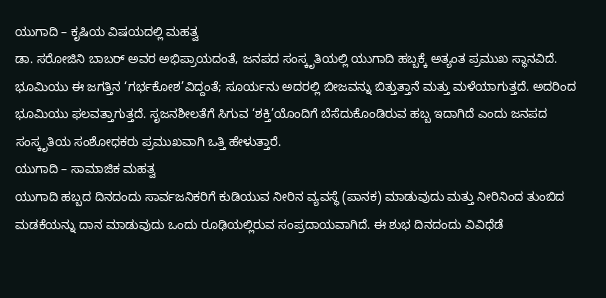ಯುಗಾದಿ – ಕೃಷಿಯ ವಿಷಯದಲ್ಲಿ ಮಹತ್ವ
ಡಾ. ಸರೋಜಿನಿ ಬಾಬರ್ ಅವರ ಅಭಿಪ್ರಾಯದಂತೆ, ಜನಪದ ಸಂಸ್ಕೃತಿಯಲ್ಲಿ ಯುಗಾದಿ ಹಬ್ಬಕ್ಕೆ ಅತ್ಯಂತ ಪ್ರಮುಖ ಸ್ಥಾನವಿದೆ. ಭೂಮಿಯು ಈ ಜಗತ್ತಿನ ‘ಗರ್ಭಕೋಶ’ವಿದ್ದಂತೆ; ಸೂರ್ಯನು ಅದರಲ್ಲಿ ಬೀಜವನ್ನು ಬಿತ್ತುತ್ತಾನೆ ಮತ್ತು ಮಳೆಯಾಗುತ್ತದೆ. ಅದರಿಂದ ಭೂಮಿಯು ಫಲವತ್ತಾಗುತ್ತದೆ. ಸೃಜನಶೀಲತೆಗೆ ಸಿಗುವ ‘ಶಕ್ತಿ’ಯೊಂದಿಗೆ ಬೆಸೆದುಕೊಂಡಿರುವ ಹಬ್ಬ ಇದಾಗಿದೆ ಎಂದು ಜನಪದ ಸಂಸ್ಕೃತಿಯ ಸಂಶೋಧಕರು ಪ್ರಮುಖವಾಗಿ ಒತ್ತಿ ಹೇಳುತ್ತಾರೆ.
ಯುಗಾದಿ – ಸಾಮಾಜಿಕ ಮಹತ್ವ
ಯುಗಾದಿ ಹಬ್ಬದ ದಿನದಂದು ಸಾರ್ವಜನಿಕರಿಗೆ ಕುಡಿಯುವ ನೀರಿನ ವ್ಯವಸ್ಥೆ (ಪಾನಕ) ಮಾಡುವುದು ಮತ್ತು ನೀರಿನಿಂದ ತುಂಬಿದ ಮಡಕೆಯನ್ನು ದಾನ ಮಾಡುವುದು ಒಂದು ರೂಢಿಯಲ್ಲಿರುವ ಸಂಪ್ರದಾಯವಾಗಿದೆ. ಈ ಶುಭ ದಿನದಂದು ವಿವಿಧೆಡೆ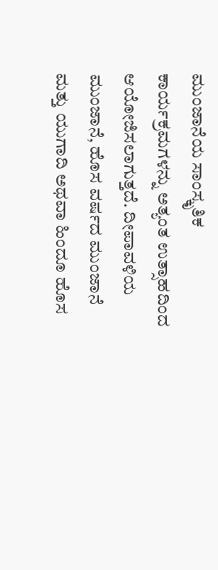ಮುಂಜಾನೆಯ ಸಾಂಸ್ಕೃತಿಕ ಕಾರ್ಯಕ್ರಮಗಳನ್ನು ಅತ್ಯಂತ ಉತ್ಸಾಹದಿಂದ ಆಯೋಜಿಸಲಾಗುತ್ತದೆ. ದೀಪಾವಳಿಯ ಮುಂಜಾನೆ, ಹೊಸ ವರ್ಷದ ಮುಂಜಾನೆ ಮತ್ತು ಯುಗಾದಿ ಅಥವಾ ಹಿಂದೂ ಹೊಸ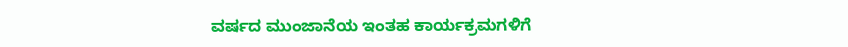ವರ್ಷದ ಮುಂಜಾನೆಯ ಇಂತಹ ಕಾರ್ಯಕ್ರಮಗಳಿಗೆ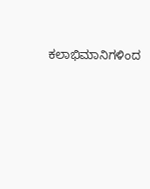ಕಲಾಭಿಮಾನಿಗಳಿಂದ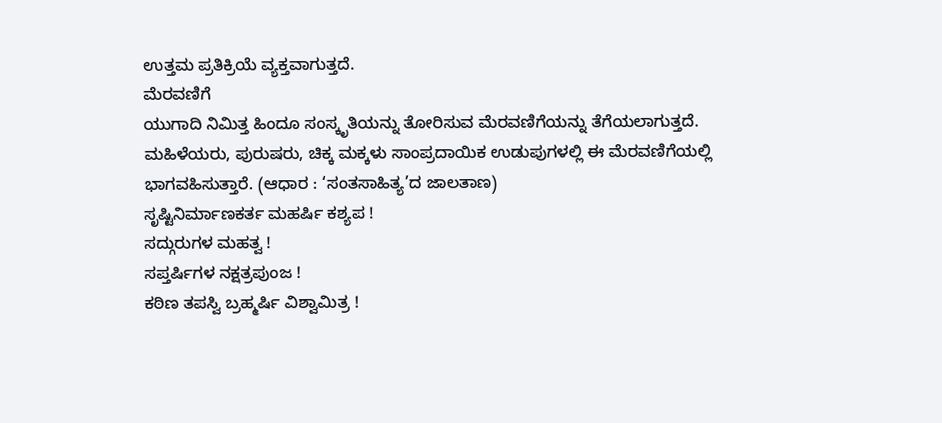ಉತ್ತಮ ಪ್ರತಿಕ್ರಿಯೆ ವ್ಯಕ್ತವಾಗುತ್ತದೆ.
ಮೆರವಣಿಗೆ
ಯುಗಾದಿ ನಿಮಿತ್ತ ಹಿಂದೂ ಸಂಸ್ಕೃತಿಯನ್ನು ತೋರಿಸುವ ಮೆರವಣಿಗೆಯನ್ನು ತೆಗೆಯಲಾಗುತ್ತದೆ. ಮಹಿಳೆಯರು, ಪುರುಷರು, ಚಿಕ್ಕ ಮಕ್ಕಳು ಸಾಂಪ್ರದಾಯಿಕ ಉಡುಪುಗಳಲ್ಲಿ ಈ ಮೆರವಣಿಗೆಯಲ್ಲಿ ಭಾಗವಹಿಸುತ್ತಾರೆ. (ಆಧಾರ : ‘ಸಂತಸಾಹಿತ್ಯ’ದ ಜಾಲತಾಣ)
ಸೃಷ್ಟಿನಿರ್ಮಾಣಕರ್ತ ಮಹರ್ಷಿ ಕಶ್ಯಪ !
ಸದ್ಗುರುಗಳ ಮಹತ್ವ !
ಸಪ್ತರ್ಷಿಗಳ ನಕ್ಷತ್ರಪುಂಜ !
ಕಠಿಣ ತಪಸ್ವಿ ಬ್ರಹ್ಮರ್ಷಿ ವಿಶ್ವಾಮಿತ್ರ !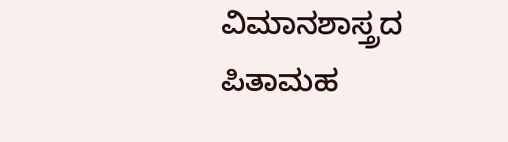ವಿಮಾನಶಾಸ್ತ್ರದ ಪಿತಾಮಹ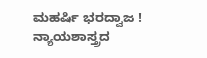ಮಹರ್ಷಿ ಭರದ್ವಾಜ !
ನ್ಯಾಯಶಾಸ್ತ್ರದ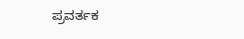ಪ್ರವರ್ತಕ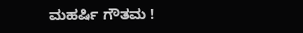ಮಹರ್ಷಿ ಗೌತಮ !